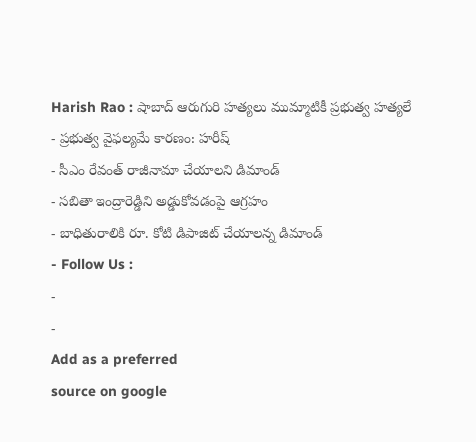Harish Rao : షాబాద్ ఆరుగురి హత్యలు ముమ్మాటికీ ప్రభుత్వ హత్యలే
- ప్రభుత్వ వైఫల్యమే కారణం: హరీష్
- సీఎం రేవంత్ రాజీనామా చేయాలని డిమాండ్
- సబితా ఇంద్రారెడ్డిని అడ్డుకోవడంపై ఆగ్రహం
- బాధితురాలికి రూ. కోటి డిపాజిట్ చేయాలన్న డిమాండ్
- Follow Us :
-
-
Add as a preferred
source on google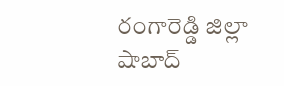రంగారెడ్డి జిల్లా షాబాద్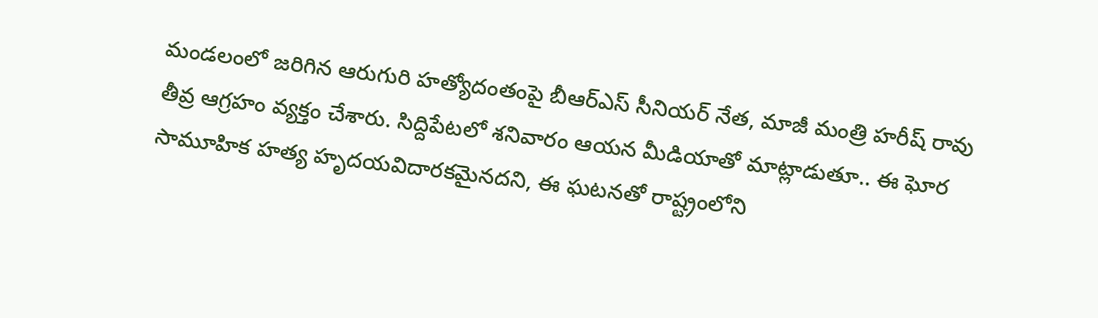మండలంలో జరిగిన ఆరుగురి హత్యోదంతంపై బీఆర్ఎస్ సీనియర్ నేత, మాజీ మంత్రి హరీష్ రావు తీవ్ర ఆగ్రహం వ్యక్తం చేశారు. సిద్దిపేటలో శనివారం ఆయన మీడియాతో మాట్లాడుతూ.. ఈ ఘోర సామూహిక హత్య హృదయవిదారకమైనదని, ఈ ఘటనతో రాష్ట్రంలోని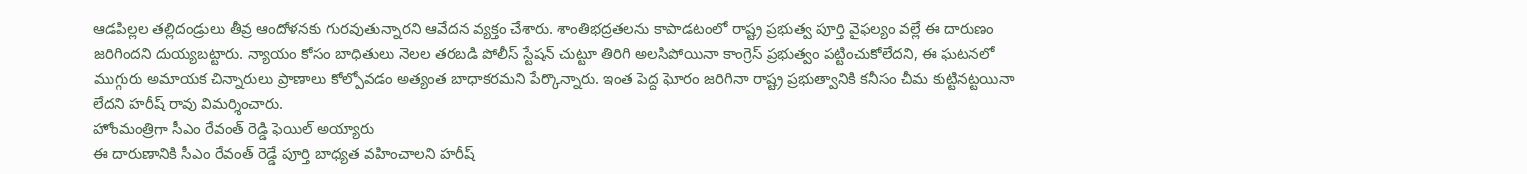ఆడపిల్లల తల్లిదండ్రులు తీవ్ర ఆందోళనకు గురవుతున్నారని ఆవేదన వ్యక్తం చేశారు. శాంతిభద్రతలను కాపాడటంలో రాష్ట్ర ప్రభుత్వ పూర్తి వైఫల్యం వల్లే ఈ దారుణం జరిగిందని దుయ్యబట్టారు. న్యాయం కోసం బాధితులు నెలల తరబడి పోలీస్ స్టేషన్ చుట్టూ తిరిగి అలసిపోయినా కాంగ్రెస్ ప్రభుత్వం పట్టించుకోలేదని, ఈ ఘటనలో ముగ్గురు అమాయక చిన్నారులు ప్రాణాలు కోల్పోవడం అత్యంత బాధాకరమని పేర్కొన్నారు. ఇంత పెద్ద ఘోరం జరిగినా రాష్ట్ర ప్రభుత్వానికి కనీసం చీమ కుట్టినట్టయినా లేదని హరీష్ రావు విమర్శించారు.
హోంమంత్రిగా సీఎం రేవంత్ రెడ్డి ఫెయిల్ అయ్యారు
ఈ దారుణానికి సీఎం రేవంత్ రెడ్డే పూర్తి బాధ్యత వహించాలని హరీష్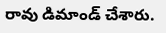రావు డిమాండ్ చేశారు.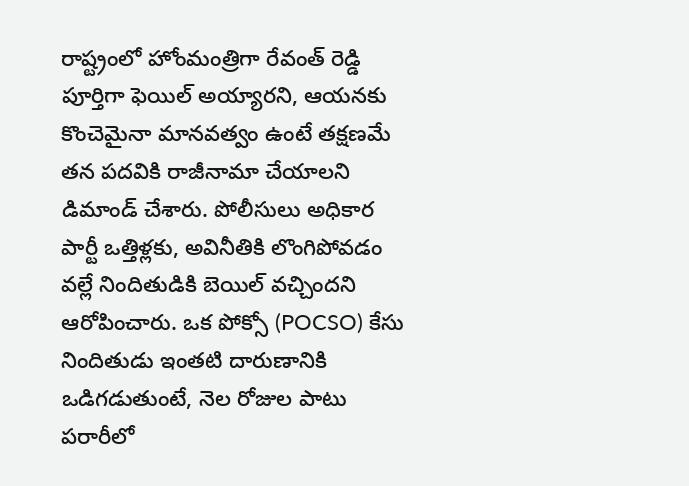రాష్ట్రంలో హోంమంత్రిగా రేవంత్ రెడ్డి పూర్తిగా ఫెయిల్ అయ్యారని, ఆయనకు కొంచెమైనా మానవత్వం ఉంటే తక్షణమే తన పదవికి రాజీనామా చేయాలని డిమాండ్ చేశారు. పోలీసులు అధికార పార్టీ ఒత్తిళ్లకు, అవినీతికి లొంగిపోవడం వల్లే నిందితుడికి బెయిల్ వచ్చిందని ఆరోపించారు. ఒక పోక్సో (POCSO) కేసు నిందితుడు ఇంతటి దారుణానికి ఒడిగడుతుంటే, నెల రోజుల పాటు పరారీలో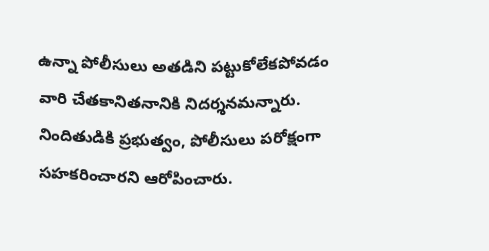ఉన్నా పోలీసులు అతడిని పట్టుకోలేకపోవడం వారి చేతకానితనానికి నిదర్శనమన్నారు. నిందితుడికి ప్రభుత్వం, పోలీసులు పరోక్షంగా సహకరించారని ఆరోపించారు.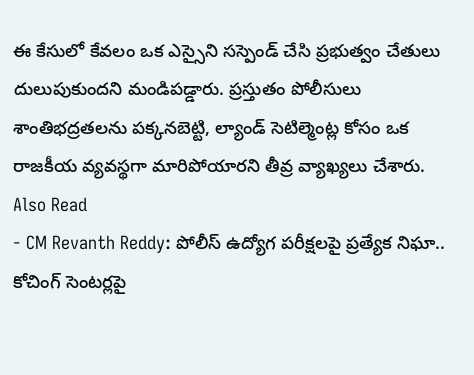ఈ కేసులో కేవలం ఒక ఎస్సైని సస్పెండ్ చేసి ప్రభుత్వం చేతులు దులుపుకుందని మండిపడ్డారు. ప్రస్తుతం పోలీసులు శాంతిభద్రతలను పక్కనబెట్టి, ల్యాండ్ సెటిల్మెంట్ల కోసం ఒక రాజకీయ వ్యవస్థగా మారిపోయారని తీవ్ర వ్యాఖ్యలు చేశారు.
Also Read
- CM Revanth Reddy: పోలీస్ ఉద్యోగ పరీక్షలపై ప్రత్యేక నిఘా.. కోచింగ్ సెంటర్లపై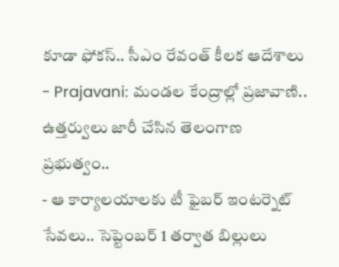కూడా ఫోకస్.. సీఎం రేవంత్ కీలక ఆదేశాలు
- Prajavani: మండల కేంద్రాల్లో ప్రజావాణి.. ఉత్తర్వులు జారీ చేసిన తెలంగాణ ప్రభుత్వం..
- ఆ కార్యాలయాలకు టీ ఫైబర్ ఇంటర్నెట్ సేవలు.. సెప్టెంబర్ 1 తర్వాత బిల్లులు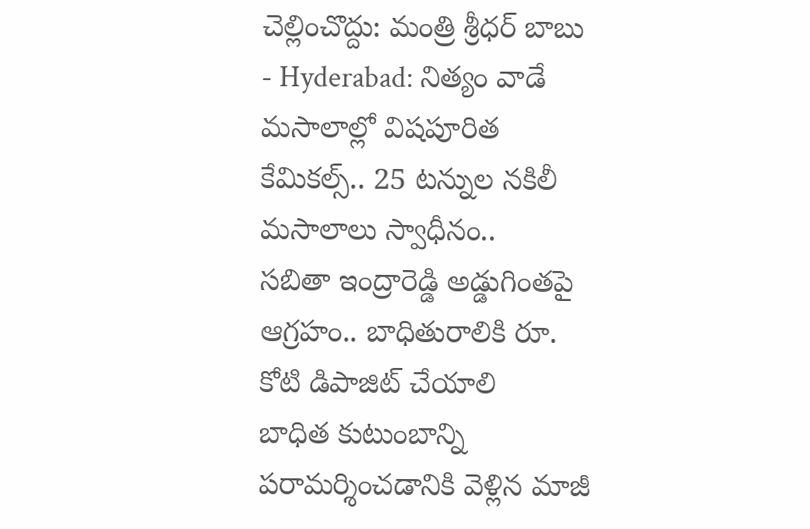చెల్లించొద్దు: మంత్రి శ్రీధర్ బాబు
- Hyderabad: నిత్యం వాడే మసాలాల్లో విషపూరిత కేమికల్స్.. 25 టన్నుల నకిలీ మసాలాలు స్వాధీనం..
సబితా ఇంద్రారెడ్డి అడ్డుగింతపై ఆగ్రహం.. బాధితురాలికి రూ. కోటి డిపాజిట్ చేయాలి
బాధిత కుటుంబాన్ని పరామర్శించడానికి వెళ్లిన మాజీ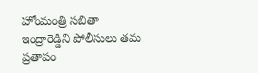హోంమంత్రి సబితా ఇంద్రారెడ్డిని పోలీసులు తమ ప్రతాపం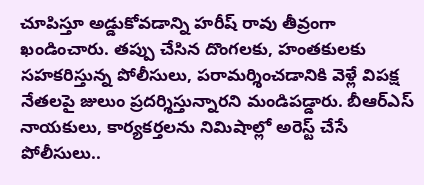చూపిస్తూ అడ్డుకోవడాన్ని హరీష్ రావు తీవ్రంగా ఖండించారు. తప్పు చేసిన దొంగలకు, హంతకులకు సహకరిస్తున్న పోలీసులు, పరామర్శించడానికి వెళ్లే విపక్ష నేతలపై జులుం ప్రదర్శిస్తున్నారని మండిపడ్డారు. బీఆర్ఎస్ నాయకులు, కార్యకర్తలను నిమిషాల్లో అరెస్ట్ చేసే పోలీసులు..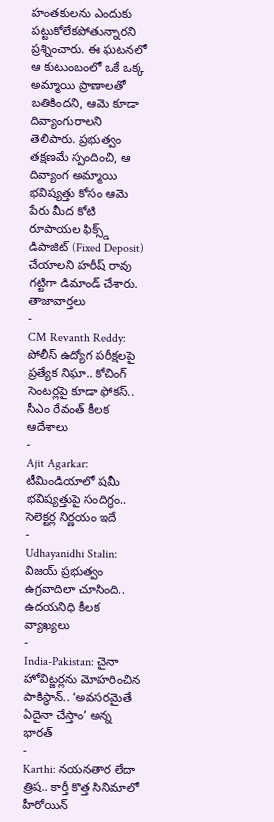హంతకులను ఎందుకు పట్టుకోలేకపోతున్నారని ప్రశ్నించారు. ఈ ఘటనలో ఆ కుటుంబంలో ఒకే ఒక్క అమ్మాయి ప్రాణాలతో బతికిందని, ఆమె కూడా దివ్యాంగురాలని తెలిపారు. ప్రభుత్వం తక్షణమే స్పందించి, ఆ దివ్యాంగ అమ్మాయి భవిష్యత్తు కోసం ఆమె పేరు మీద కోటి రూపాయల ఫిక్స్డ్ డిపాజిట్ (Fixed Deposit) చేయాలని హరీష్ రావు గట్టిగా డిమాండ్ చేశారు.
తాజావార్తలు
-
CM Revanth Reddy: పోలీస్ ఉద్యోగ పరీక్షలపై ప్రత్యేక నిఘా.. కోచింగ్ సెంటర్లపై కూడా ఫోకస్.. సీఎం రేవంత్ కీలక ఆదేశాలు
-
Ajit Agarkar: టీమిండియాలో షమీ భవిష్యత్తుపై సందిగ్ధం.. సెలెక్టర్ల నిర్ణయం ఇదే
-
Udhayanidhi Stalin: విజయ్ ప్రభుత్వం ఉగ్రవాదిలా చూసింది.. ఉదయనిధి కీలక వ్యాఖ్యలు
-
India-Pakistan: చైనా హోవిట్జర్లను మోహరించిన పాకిస్థాన్.. ‘అవసరమైతే ఏదైనా చేస్తాం’ అన్న భారత్
-
Karthi: నయనతార లేదా త్రిష.. కార్తీ కొత్త సినిమాలో హీరోయిన్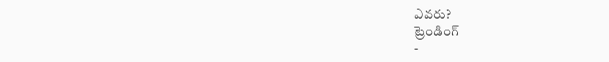ఎవరు?
ట్రెండింగ్
-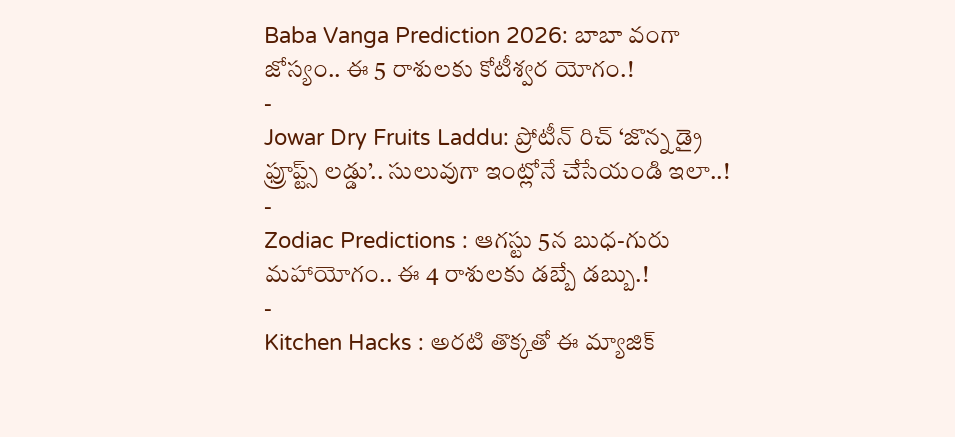Baba Vanga Prediction 2026: బాబా వంగా జోస్యం.. ఈ 5 రాశులకు కోటీశ్వర యోగం.!
-
Jowar Dry Fruits Laddu: ప్రోటీన్ రిచ్ ‘జొన్న డ్రై ఫ్రూప్ట్స్ లడ్డు’.. సులువుగా ఇంట్లోనే చేసేయండి ఇలా..!
-
Zodiac Predictions : ఆగస్టు 5న బుధ-గురు మహాయోగం.. ఈ 4 రాశులకు డబ్బే డబ్బు.!
-
Kitchen Hacks : అరటి తొక్కతో ఈ మ్యాజిక్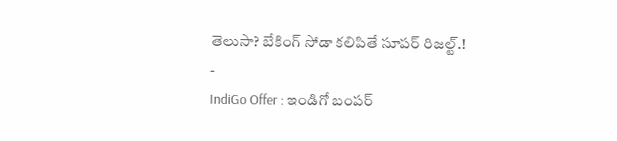తెలుసా? బేకింగ్ సోడా కలిపితే సూపర్ రిజల్ట్.!
-
IndiGo Offer : ఇండిగో బంపర్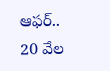ఆఫర్.. 20 వేల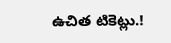ఉచిత టికెట్లు.!